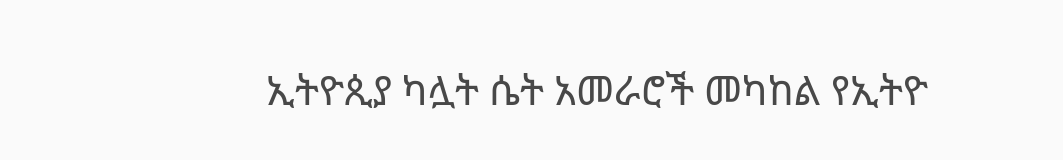ኢትዮጲያ ካሏት ሴት አመራሮች መካከል የኢትዮ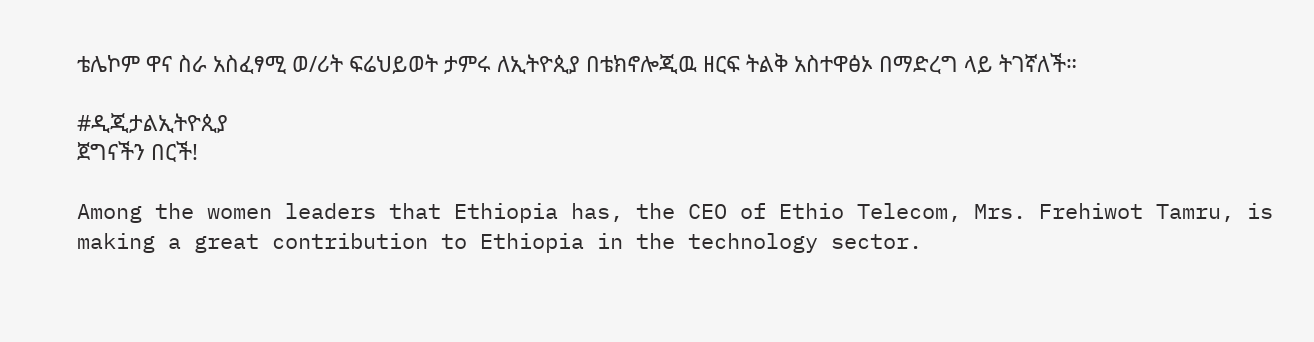ቴሌኮም ዋና ስራ አስፈፃሚ ወ/ሪት ፍሬህይወት ታምሩ ለኢትዮጲያ በቴክኖሎጂዉ ዘርፍ ትልቅ አስተዋፅኦ በማድረግ ላይ ትገኛለች።

#ዲጂታልኢትዮጲያ
ጀግናችን በርች!

Among the women leaders that Ethiopia has, the CEO of Ethio Telecom, Mrs. Frehiwot Tamru, is making a great contribution to Ethiopia in the technology sector.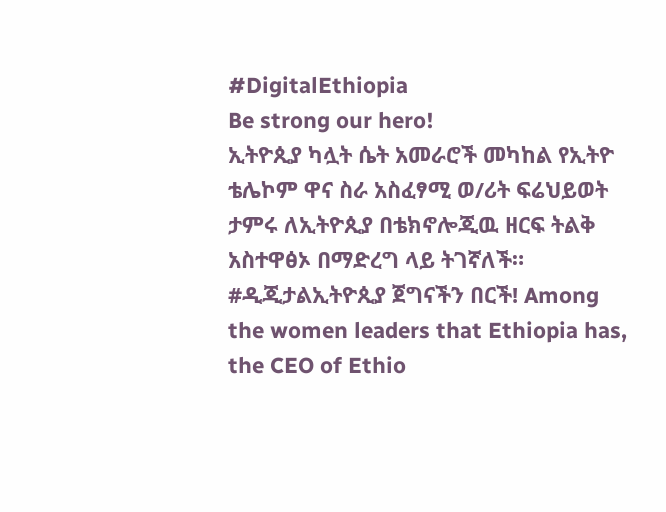#DigitalEthiopia
Be strong our hero!
ኢትዮጲያ ካሏት ሴት አመራሮች መካከል የኢትዮ ቴሌኮም ዋና ስራ አስፈፃሚ ወ/ሪት ፍሬህይወት ታምሩ ለኢትዮጲያ በቴክኖሎጂዉ ዘርፍ ትልቅ አስተዋፅኦ በማድረግ ላይ ትገኛለች። #ዲጂታልኢትዮጲያ ጀግናችን በርች! Among the women leaders that Ethiopia has, the CEO of Ethio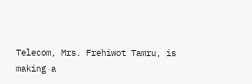Telecom, Mrs. Frehiwot Tamru, is making a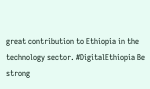great contribution to Ethiopia in the technology sector. #DigitalEthiopia Be strong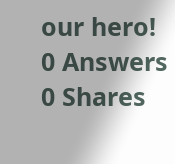our hero!
0 Answers 0 Shares